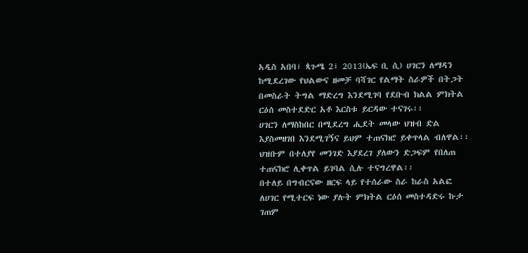አዲስ አበባ፣ ጳጉሜ 2፣ 2013(ኤፍ ቢ ሲ) ሀገርን ለማዳን ከሚደረገው የህልውና ዘመቻ ባሻገር የልማት ስራዎች በትጋት በመስራት ትግል ማድረግ እንደሚገባ የደቡብ ክልል ምክትል ርዕሰ መስተደድር አቶ እርስቱ ይርዳው ተናገሩ፡፡
ሀገርን ለማስከበር በሚደረግ ሒደት መላው ህዝብ ድል እያስመዘገበ እንደሚገኝና ይህም ተጠናክሮ ይቀጥላል ብለዋል፡፡
ህዝቡም በተለያየ መንገድ እያደረገ ያለውን ድጋፍም የበለጠ ተጠናክሮ ሊቀጥል ይገባል ሲሉ ተናግረዋል፡፡
በተለይ በግብርናው ዘርፍ ላይ የተሰራው ስራ ከራስ አልፎ ለሀገር የሚተርፍ ነው ያሉት ምክትል ርዕሰ መስተዳድሩ ኩታ ገጠም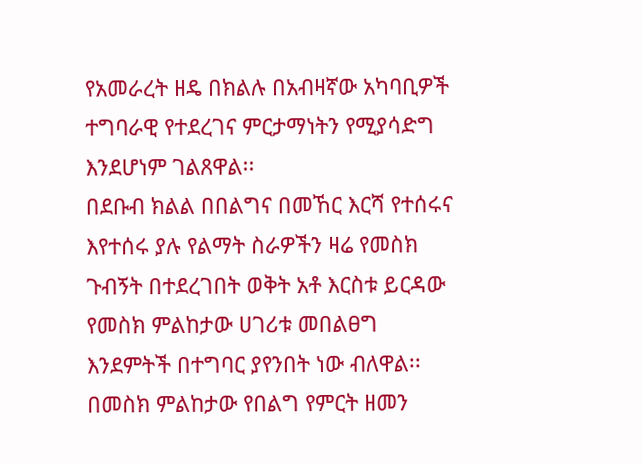የአመራረት ዘዴ በክልሉ በአብዛኛው አካባቢዎች ተግባራዊ የተደረገና ምርታማነትን የሚያሳድግ እንደሆነም ገልጸዋል፡፡
በደቡብ ክልል በበልግና በመኸር እርሻ የተሰሩና እየተሰሩ ያሉ የልማት ስራዎችን ዛሬ የመስክ ጉብኝት በተደረገበት ወቅት አቶ እርስቱ ይርዳው የመስክ ምልከታው ሀገሪቱ መበልፀግ እንደምትች በተግባር ያየንበት ነው ብለዋል፡፡
በመስክ ምልከታው የበልግ የምርት ዘመን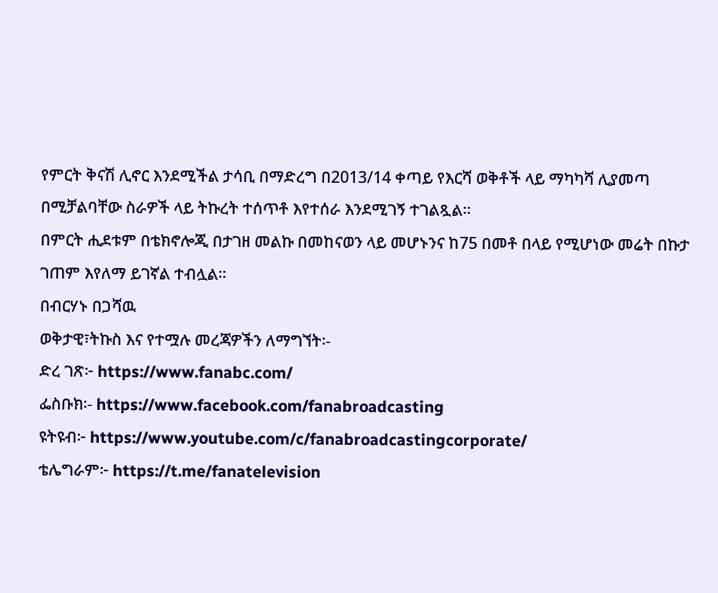የምርት ቅናሽ ሊኖር እንደሚችል ታሳቢ በማድረግ በ2013/14 ቀጣይ የእርሻ ወቅቶች ላይ ማካካሻ ሊያመጣ በሚቻልባቸው ስራዎች ላይ ትኩረት ተሰጥቶ እየተሰራ እንደሚገኝ ተገልጿል፡፡
በምርት ሒደቱም በቴክኖሎጂ በታገዘ መልኩ በመከናወን ላይ መሆኑንና ከ75 በመቶ በላይ የሚሆነው መሬት በኩታ ገጠም እየለማ ይገኛል ተብሏል፡፡
በብርሃኑ በጋሻዉ
ወቅታዊ፣ትኩስ እና የተሟሉ መረጃዎችን ለማግኘት፡-
ድረ ገጽ፦ https://www.fanabc.com/
ፌስቡክ፡- https://www.facebook.com/fanabroadcasting
ዩትዩብ፦ https://www.youtube.com/c/fanabroadcastingcorporate/
ቴሌግራም፦ https://t.me/fanatelevision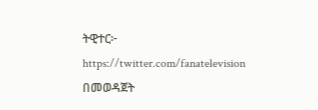ትዊተር፦ https://twitter.com/fanatelevision በመወዳጀት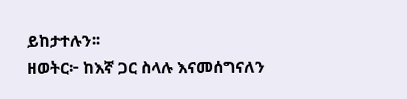ይከታተሉን፡፡
ዘወትር፦ ከእኛ ጋር ስላሉ እናመሰግናለን